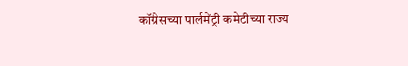कॉंग्रेसच्या पार्लमेंट्री कमेटीच्या राज्य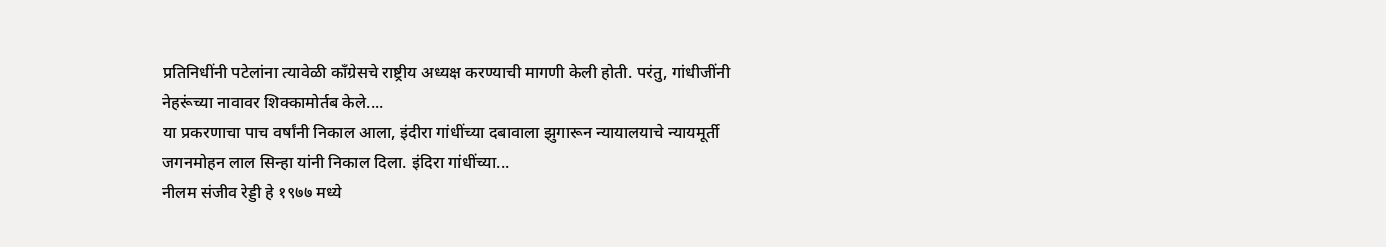प्रतिनिधींनी पटेलांना त्यावेळी कॉंग्रेसचे राष्ट्रीय अध्यक्ष करण्याची मागणी केली होती. परंतु, गांधीजींनी नेहरूंच्या नावावर शिक्कामोर्तब केले....
या प्रकरणाचा पाच वर्षांनी निकाल आला, इंदीरा गांधींच्या दबावाला झुगारून न्यायालयाचे न्यायमूर्ती जगनमोहन लाल सिन्हा यांनी निकाल दिला. इंदिरा गांधींच्या...
नीलम संजीव रेड्डी हे १९७७ मध्ये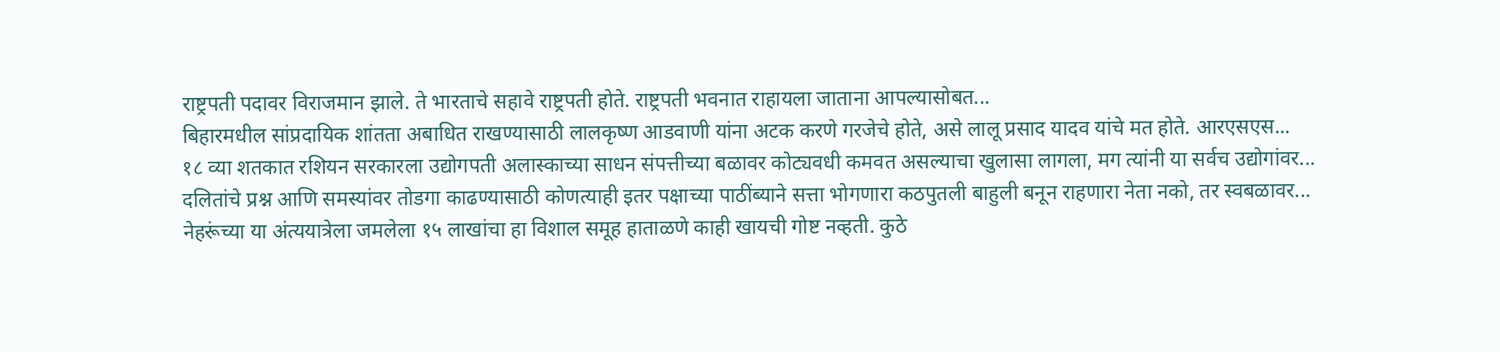राष्ट्रपती पदावर विराजमान झाले. ते भारताचे सहावे राष्ट्रपती होते. राष्ट्रपती भवनात राहायला जाताना आपल्यासोबत...
बिहारमधील सांप्रदायिक शांतता अबाधित राखण्यासाठी लालकृष्ण आडवाणी यांना अटक करणे गरजेचे होते, असे लालू प्रसाद यादव यांचे मत होते. आरएसएस...
१८ व्या शतकात रशियन सरकारला उद्योगपती अलास्काच्या साधन संपत्तीच्या बळावर कोट्यवधी कमवत असल्याचा खुलासा लागला, मग त्यांनी या सर्वच उद्योगांवर...
दलितांचे प्रश्न आणि समस्यांवर तोडगा काढण्यासाठी कोणत्याही इतर पक्षाच्या पाठींब्याने सत्ता भोगणारा कठपुतली बाहुली बनून राहणारा नेता नको, तर स्वबळावर...
नेहरूंच्या या अंत्ययात्रेला जमलेला १५ लाखांचा हा विशाल समूह हाताळणे काही खायची गोष्ट नव्हती. कुठे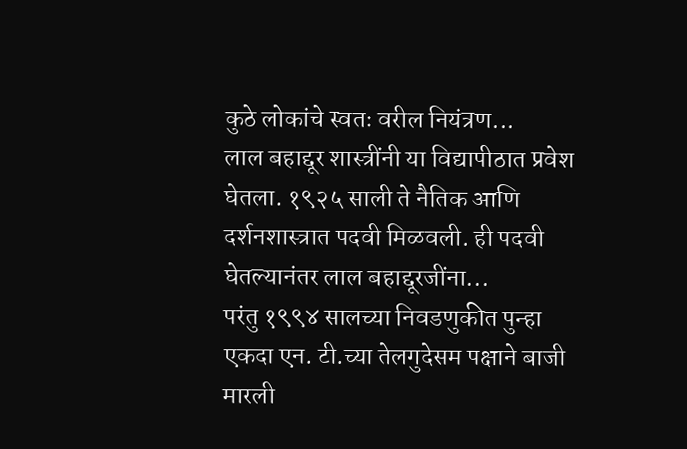कुठे लोकांचे स्वतः वरील नियंत्रण...
लाल बहाद्दूर शास्त्रींनी या विद्यापीठात प्रवेश घेतला. १९२५ साली ते नैतिक आणि दर्शनशास्त्रात पदवी मिळवली. ही पदवी घेतल्यानंतर लाल बहाद्दूरजींना...
परंतु १९९४ सालच्या निवडणुकीत पुन्हा एकदा एन. टी.च्या तेलगुदेसम पक्षाने बाजी मारली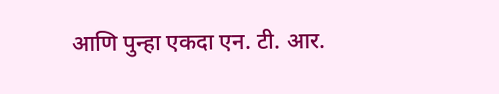आणि पुन्हा एकदा एन. टी. आर.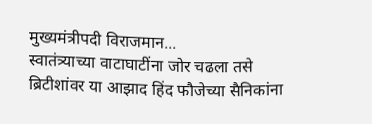मुख्यमंत्रीपदी विराजमान...
स्वातंत्र्याच्या वाटाघाटींना जोर चढला तसे ब्रिटीशांवर या आझाद हिंद फौजेच्या सैनिकांना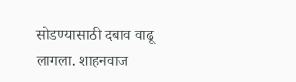सोडण्यासाठी दबाव वाढू लागला. शाहनवाज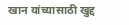खान यांच्यासाठी खुद्द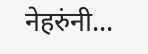नेहरुंनी...